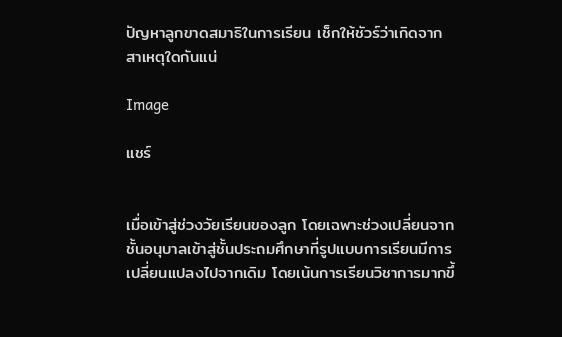ปัญหาลูกขาดสมาธิในการเรียน เช็กให้ชัวร์ว่าเกิดจากสาเหตุใดกันแน่

Image

แชร์


เมื่อเข้าสู่ช่วงวัยเรียนของลูก โดยเฉพาะช่วงเปลี่ยนจากชั้นอนุบาลเข้าสู่ชั้นประถมศึกษาที่รูปแบบการเรียนมีการเปลี่ยนแปลงไปจากเดิม โดยเน้นการเรียนวิชาการมากขึ้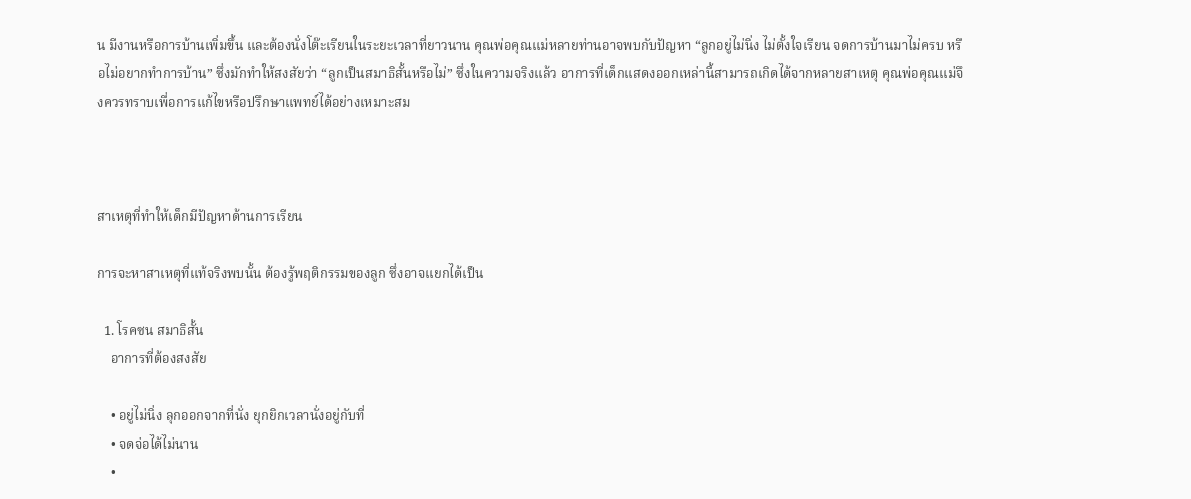น มีงานหรือการบ้านเพิ่มขึ้น และต้องนั่งโต๊ะเรียนในระยะเวลาที่ยาวนาน คุณพ่อคุณแม่หลายท่านอาจพบกับปัญหา “ลูกอยู่ไม่นิ่ง ไม่ตั้งใจเรียน จดการบ้านมาไม่ครบ หรือไม่อยากทำการบ้าน” ซึ่งมักทำให้สงสัยว่า “ลูกเป็นสมาธิสั้นหรือไม่” ซึ่งในความจริงแล้ว อาการที่เด็กแสดงออกเหล่านี้สามารถเกิดได้จากหลายสาเหตุ คุณพ่อคุณแม่จึงควรทราบเพื่อการแก้ไขหรือปรึกษาแพทย์ได้อย่างเหมาะสม



สาเหตุที่ทำให้เด็กมีปัญหาด้านการเรียน

การจะหาสาเหตุที่แท้จริงพบนั้น ต้องรู้พฤติกรรมของลูก ซึ่งอาจแยกได้เป็น

  1. โรคซน สมาธิสั้น
    อาการที่ต้องสงสัย

    • อยู่ไม่นิ่ง ลุกออกจากที่นั่ง ยุกยิกเวลานั่งอยู่กับที่
    • จดจ่อได้ไม่นาน
    •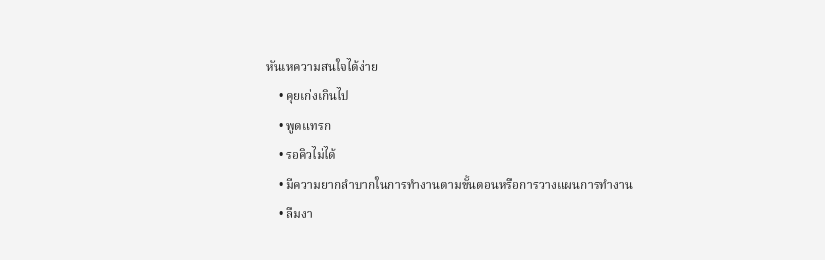หันเหความสนใจได้ง่าย
    • คุยเก่งเกินไป
    • พูดแทรก
    • รอคิวไม่ได้
    • มีความยากลำบากในการทำงานตามขั้นตอนหรือการวางแผนการทำงาน
    • ลืมงา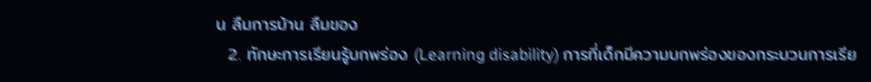น ลืมการบ้าน ลืมของ
  2. ทักษะการเรียนรู้บกพร่อง (Learning disability) การที่เด็กมีความบกพร่องของกระบวนการเรีย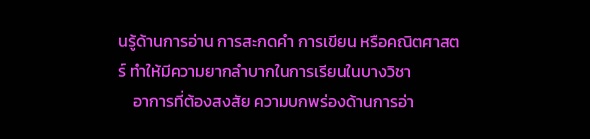นรู้ด้านการอ่าน การสะกดคำ การเขียน หรือคณิตศาสตร์ ทำให้มีความยากลำบากในการเรียนในบางวิชา
    อาการที่ต้องสงสัย ความบกพร่องด้านการอ่า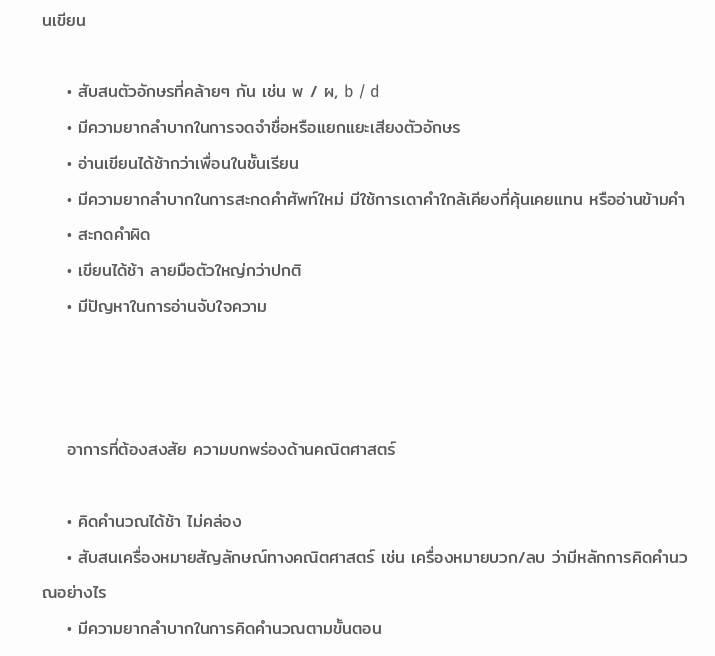นเขียน

    • สับสนตัวอักษรที่คล้ายๆ กัน เช่น พ / ผ, b / d
    • มีความยากลำบากในการจดจำชื่อหรือแยกแยะเสียงตัวอักษร
    • อ่านเขียนได้ช้ากว่าเพื่อนในชั้นเรียน
    • มีความยากลำบากในการสะกดคำศัพท์ใหม่ มีใช้การเดาคำใกล้เคียงที่คุ้นเคยแทน หรืออ่านข้ามคำ
    • สะกดคำผิด
    • เขียนได้ช้า ลายมือตัวใหญ่กว่าปกติ
    • มีปัญหาในการอ่านจับใจความ



    อาการที่ต้องสงสัย ความบกพร่องด้านคณิตศาสตร์

    • คิดคำนวณได้ช้า ไม่คล่อง
    • สับสนเครื่องหมายสัญลักษณ์ทางคณิตศาสตร์ เช่น เครื่องหมายบวก/ลบ ว่ามีหลักการคิดคำนวณอย่างไร
    • มีความยากลำบากในการคิดคำนวณตามขั้นตอน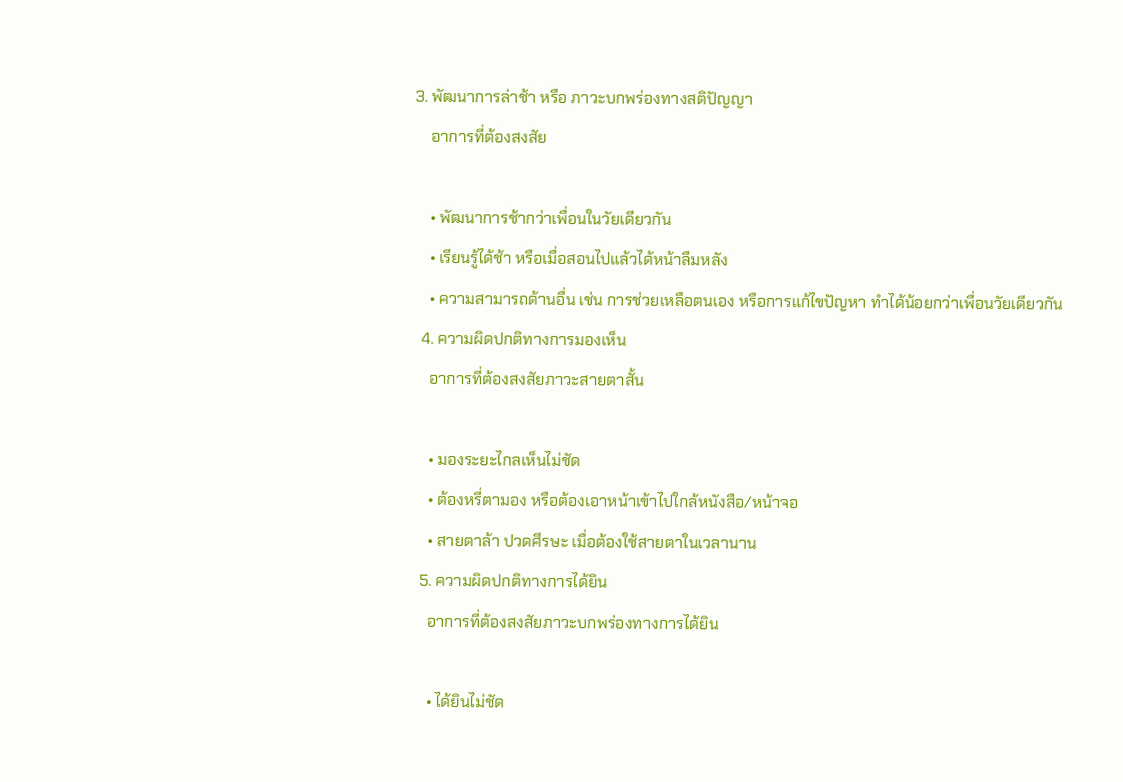3. พัฒนาการล่าช้า หรือ ภาวะบกพร่องทางสติปัญญา
    อาการที่ต้องสงสัย

    • พัฒนาการช้ากว่าเพื่อนในวัยเดียวกัน
    • เรียนรู้ได้ช้า หรือเมื่อสอนไปแล้วได้หน้าลืมหลัง
    • ความสามารถด้านอื่น เช่น การช่วยเหลือตนเอง หรือการแก้ไขปัญหา ทำได้น้อยกว่าเพื่อนวัยเดียวกัน
  4. ความผิดปกติทางการมองเห็น
    อาการที่ต้องสงสัยภาวะสายตาสั้น

    • มองระยะไกลเห็นไม่ชัด
    • ต้องหรี่ตามอง หรือต้องเอาหน้าเข้าไปใกล้หนังสือ/หน้าจอ
    • สายตาล้า ปวดศีรษะ เมื่อต้องใช้สายตาในเวลานาน
  5. ความผิดปกติทางการได้ยิน
    อาการที่ต้องสงสัยภาวะบกพร่องทางการได้ยิน

    • ได้ยินไม่ชัด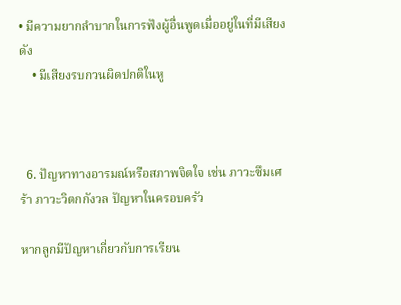• มีความยากลำบากในการฟังผู้อื่นพูดเมื่ออยู่ในที่มีเสียงดัง
    • มีเสียงรบกวนผิดปกติในหู



  6. ปัญหาทางอารมณ์หรือสภาพจิตใจ เช่น ภาวะซึมเศร้า ภาวะวิตกกังวล ปัญหาในครอบครัว

หากลูกมีปัญหาเกี่ยวกับการเรียน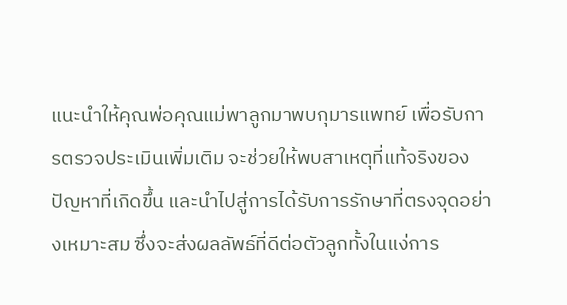แนะนำให้คุณพ่อคุณแม่พาลูกมาพบกุมารแพทย์ เพื่อรับการตรวจประเมินเพิ่มเติม จะช่วยให้พบสาเหตุที่แท้จริงของปัญหาที่เกิดขึ้น และนำไปสู่การได้รับการรักษาที่ตรงจุดอย่างเหมาะสม ซึ่งจะส่งผลลัพธ์ที่ดีต่อตัวลูกทั้งในแง่การ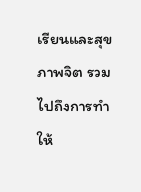เรียนและสุขภาพจิต รวมไปถึงการทำให้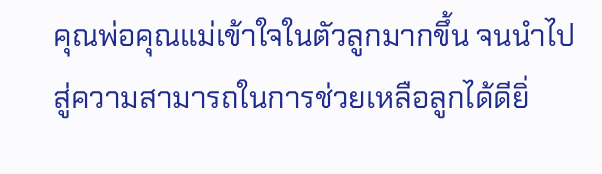คุณพ่อคุณแม่เข้าใจในตัวลูกมากขึ้น จนนำไปสู่ความสามารถในการช่วยเหลือลูกได้ดียิ่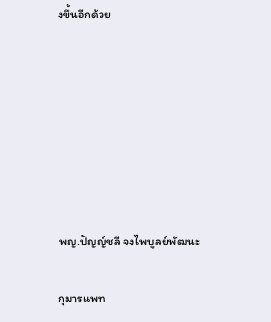งขึ้นอีกด้วย







พญ.ปัญญ์ชลี จงไพบูลย์พัฒนะ

กุมารแพท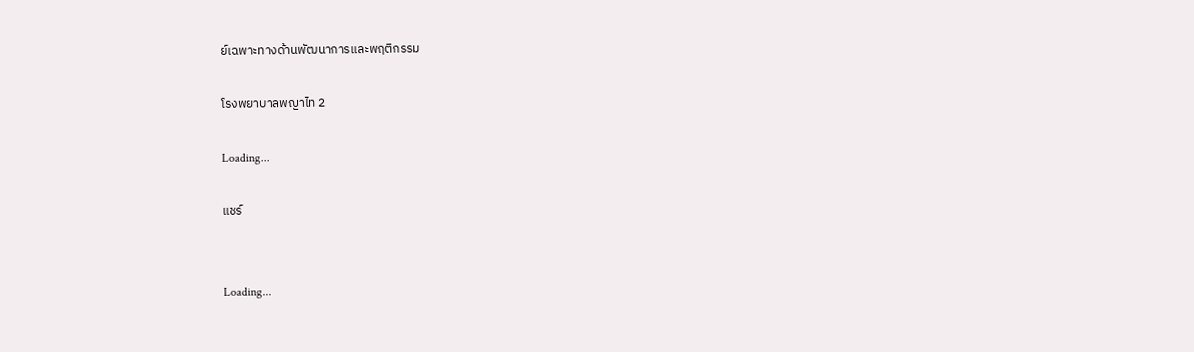ย์เฉพาะทางด้านพัฒนาการและพฤติกรรม

โรงพยาบาลพญาไท 2

Loading...

แชร์


Loading...